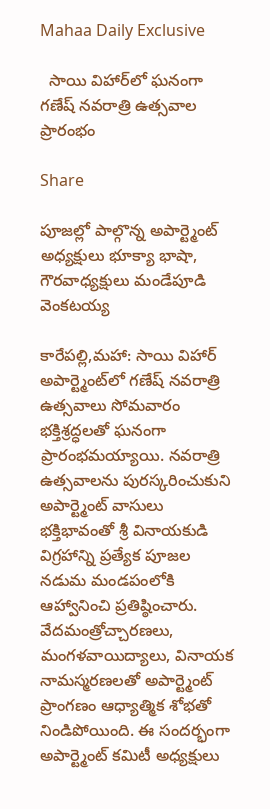Mahaa Daily Exclusive

  సాయి విహార్‌లో ఘనంగా గణేష్ నవరాత్రి ఉత్సవాల ప్రారంభం

Share

పూజల్లో పాల్గొన్న అపార్ట్మెంట్ అధ్యక్షులు భూక్యా భాషా, గౌరవాధ్యక్షులు మండేపూడి వెంకటయ్య

కారేపల్లి,మహా: సాయి విహార్ అపార్ట్మెంట్‌లో గణేష్ నవరాత్రి ఉత్సవాలు సోమవారం భక్తిశ్రద్ధలతో ఘనంగా ప్రారంభమయ్యాయి. నవరాత్రి ఉత్సవాలను పురస్కరించుకుని అపార్ట్మెంట్ వాసులు భక్తిభావంతో శ్రీ వినాయకుడి విగ్రహాన్ని ప్రత్యేక పూజల నడుమ మండపంలోకి ఆహ్వానించి ప్రతిష్ఠించారు. వేదమంత్రోచ్చారణలు, మంగళవాయిద్యాలు, వినాయక నామస్మరణలతో అపార్ట్మెంట్ ప్రాంగణం ఆధ్యాత్మిక శోభతో నిండిపోయింది. ఈ సందర్భంగా అపార్ట్మెంట్ కమిటీ అధ్యక్షులు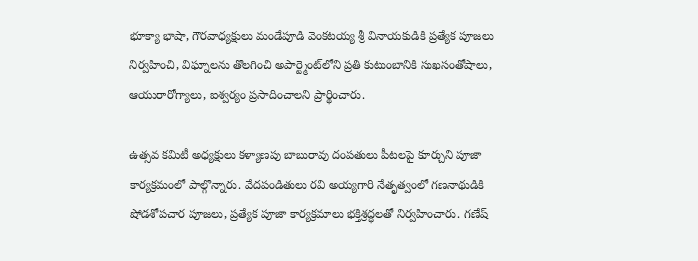భూక్యా భాషా, గౌరవాధ్యక్షులు మండేపూడి వెంకటయ్య శ్రీ వినాయకుడికి ప్రత్యేక పూజలు నిర్వహించి, విఘ్నాలను తొలగించి అపార్ట్మెంట్‌లోని ప్రతి కుటుంబానికి సుఖసంతోషాలు, ఆయురారోగ్యాలు, ఐశ్వర్యం ప్రసాదించాలని ప్రార్థించారు.

ఉత్సవ కమిటీ అధ్యక్షులు కళ్యాణపు బాబురావు దంపతులు పీటలపై కూర్చుని పూజా కార్యక్రమంలో పాల్గొన్నారు. వేదపండితులు రవి అయ్యగారి నేతృత్వంలో గణనాథుడికి షోడశోపచార పూజలు, ప్రత్యేక పూజా కార్యక్రమాలు భక్తిశ్రద్ధలతో నిర్వహించారు. గణేష్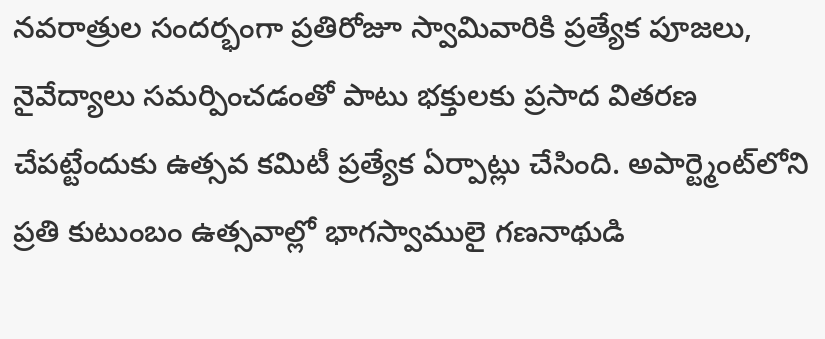నవరాత్రుల సందర్భంగా ప్రతిరోజూ స్వామివారికి ప్రత్యేక పూజలు, నైవేద్యాలు సమర్పించడంతో పాటు భక్తులకు ప్రసాద వితరణ చేపట్టేందుకు ఉత్సవ కమిటీ ప్రత్యేక ఏర్పాట్లు చేసింది. అపార్ట్మెంట్‌లోని ప్రతి కుటుంబం ఉత్సవాల్లో భాగస్వాములై గణనాథుడి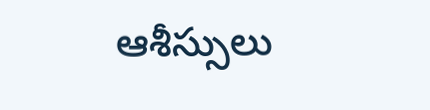ఆశీస్సులు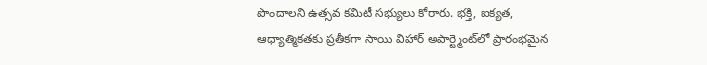పొందాలని ఉత్సవ కమిటీ సభ్యులు కోరారు. భక్తి, ఐక్యత, ఆధ్యాత్మికతకు ప్రతీకగా సాయి విహార్ అపార్ట్మెంట్‌లో ప్రారంభమైన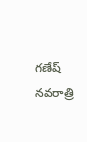గణేష్ నవరాత్రి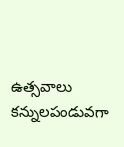ఉత్సవాలు కన్నులపండువగా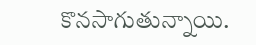కొనసాగుతున్నాయి.